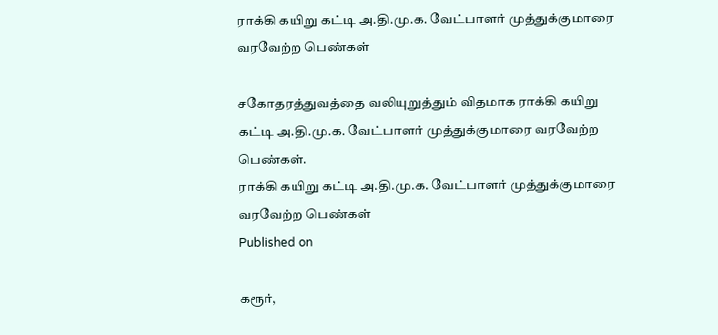ராக்கி கயிறு கட்டி அ.தி.மு.க. வேட்பாளர் முத்துக்குமாரை வரவேற்ற பெண்கள்

சகோதரத்துவத்தை வலியுறுத்தும் விதமாக ராக்கி கயிறு கட்டி அ.தி.மு.க. வேட்பாளர் முத்துக்குமாரை வரவேற்ற பெண்கள்.
ராக்கி கயிறு கட்டி அ.தி.மு.க. வேட்பாளர் முத்துக்குமாரை வரவேற்ற பெண்கள்
Published on

கரூர்,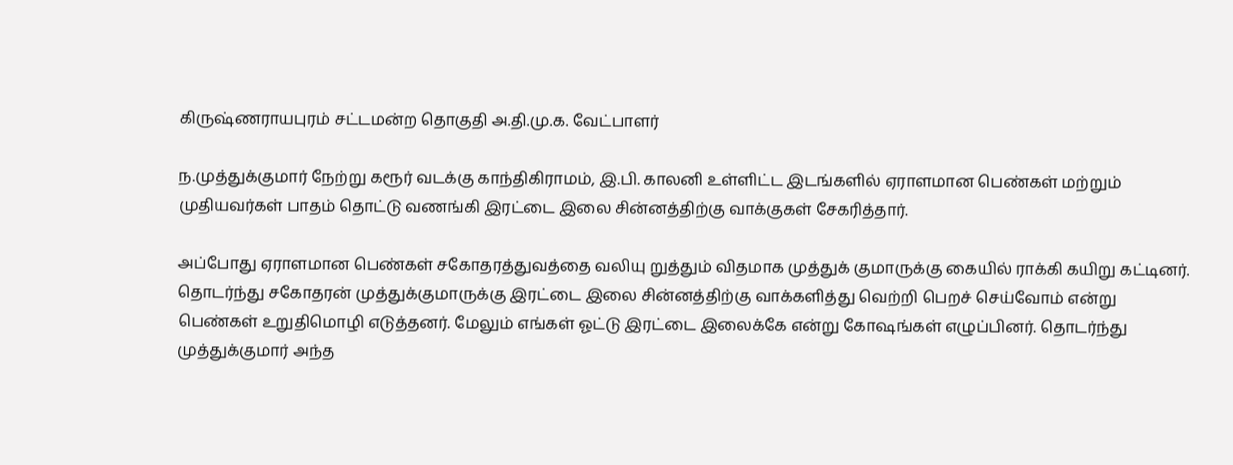கிருஷ்ணராயபுரம் சட்டமன்ற தொகுதி அ.தி.மு.க. வேட்பாளர்

ந.முத்துக்குமார் நேற்று கரூர் வடக்கு காந்திகிராமம், இ.பி. காலனி உள்ளிட்ட இடங்களில் ஏராளமான பெண்கள் மற்றும் முதியவர்கள் பாதம் தொட்டு வணங்கி இரட்டை இலை சின்னத்திற்கு வாக்குகள் சேகரித்தார்.

அப்போது ஏராளமான பெண்கள் சகோதரத்துவத்தை வலியு றுத்தும் விதமாக முத்துக் குமாருக்கு கையில் ராக்கி கயிறு கட்டினர். தொடர்ந்து சகோதரன் முத்துக்குமாருக்கு இரட்டை இலை சின்னத்திற்கு வாக்களித்து வெற்றி பெறச் செய்வோம் என்று பெண்கள் உறுதிமொழி எடுத்தனர். மேலும் எங்கள் ஓட்டு இரட்டை இலைக்கே என்று கோஷங்கள் எழுப்பினர். தொடர்ந்து முத்துக்குமார் அந்த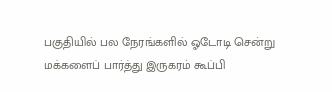பகுதியில் பல நேரங்களில் ஓடோடி சென்று மக்களைப் பார்த்து இருகரம் கூப்பி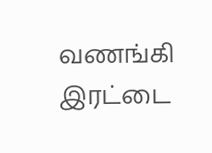வணங்கி இரட்டை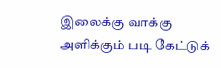இலைக்கு வாக்கு அளிக்கும் படி கேட்டுக்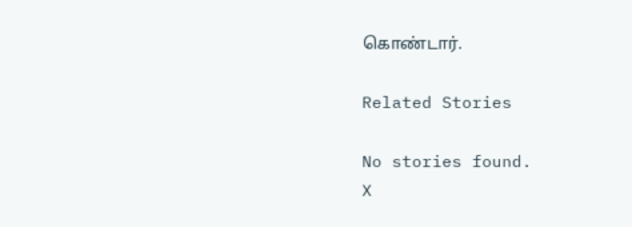கொண்டார்.

Related Stories

No stories found.
X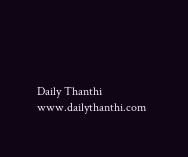Daily Thanthi
www.dailythanthi.com